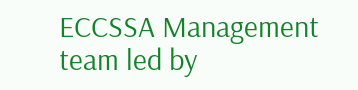ECCSSA Management team led by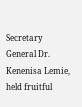Secretary General Dr. Kenenisa Lemie, held fruitful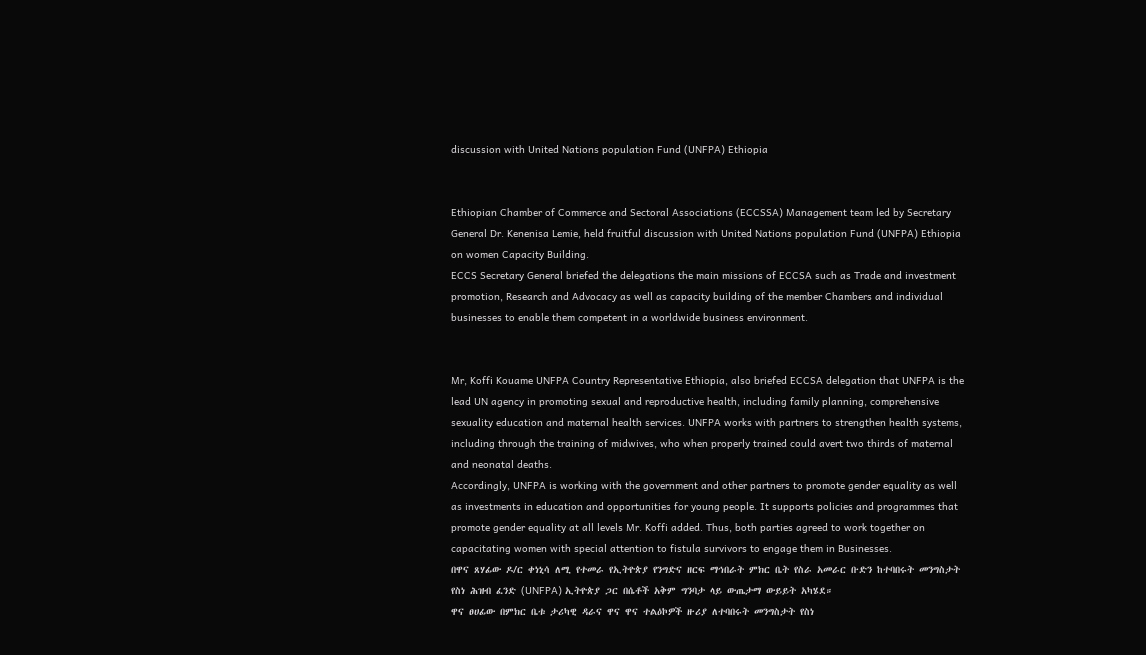discussion with United Nations population Fund (UNFPA) Ethiopia


Ethiopian Chamber of Commerce and Sectoral Associations (ECCSSA) Management team led by Secretary General Dr. Kenenisa Lemie, held fruitful discussion with United Nations population Fund (UNFPA) Ethiopia on women Capacity Building.
ECCS Secretary General briefed the delegations the main missions of ECCSA such as Trade and investment promotion, Research and Advocacy as well as capacity building of the member Chambers and individual businesses to enable them competent in a worldwide business environment.


Mr, Koffi Kouame UNFPA Country Representative Ethiopia, also briefed ECCSA delegation that UNFPA is the lead UN agency in promoting sexual and reproductive health, including family planning, comprehensive sexuality education and maternal health services. UNFPA works with partners to strengthen health systems, including through the training of midwives, who when properly trained could avert two thirds of maternal and neonatal deaths.
Accordingly, UNFPA is working with the government and other partners to promote gender equality as well as investments in education and opportunities for young people. It supports policies and programmes that promote gender equality at all levels Mr. Koffi added. Thus, both parties agreed to work together on capacitating women with special attention to fistula survivors to engage them in Businesses.
በዋና ጸሃፊው ዶ/ር ቀነኒሳ ለሚ የተመራ የኢትዮጵያ የንግድና ዘርፍ ማኅበራት ምክር ቤት የስራ አመራር ቡድን ከተባበሩት መንግስታት የስነ ሕዝብ ፈንድ (UNFPA) ኢትዮጵያ ጋር በሴቶች አቅም ግንባታ ላይ ውጤታማ ውይይት አካሄደ።
ዋና ፀሀፊው በምክር ቤቱ ታሪካዊ ዳራና ዋና ዋና ተልዕኮዎች ዙሪያ ለተባበሩት መንግስታት የስነ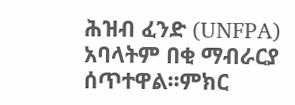ሕዝብ ፈንድ (UNFPA) አባላትም በቂ ማብራርያ ሰጥተዋል፡፡ምክር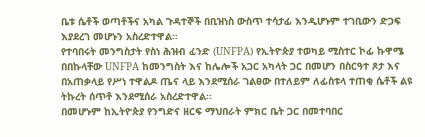ቤቱ ሴቶች ወጣቶችና አካል ጉዳተኞች በቢዝነስ ውስጥ ተሳታፊ እንዲሆኑም ተገቢውን ድጋፍ እያደረገ መሆኑን አስረድተዋል፡፡
የተባበሩት መንግስታት የስነ ሕዝብ ፈንድ (UNFPA) የኢትዮጵያ ተወካይ ሚስተር ኮፊ ኩዋሜ በበኩላቸው UNFPA ከመንግስት እና ከሌሎች አጋር አካላት ጋር በመሆን በስርዓተ ጾታ እና በአጠቃላይ የሥነ ተዋልዶ ጤና ላይ እንደሚሰራ ገልፀው በተለይም ለፊስቱላ ተጠቂ ሴቶች ልዩ ትኩረት ሰጥቶ እንደሚሰራ አስረድተዋል፡፡
በመሆኑም ከኢትዮጵያ የንግድና ዘርፍ ማህበራት ምክር ቤት ጋር በመተባበር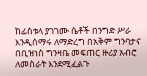ከፊስቱላ ያገገሙ ሴቶች በንግድ ሥራ እንዲሰማሩ ለማድረግ በአቅም ግንባታና በቢዝነስ ግንዛቤ መፍጠር ዙሪያ አብሮ ለመስራት እንደሚፈልጉ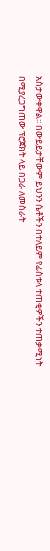አስታውቀዋል፡፡ በውይይታቸውም ይህንን ሴቶችን በተለይም የፊስቱላ ተጠቂዎችን ተጠቃሚነት በሚያረጋግጠው ፕሮጀክት ላይ በጋራ ለመስራት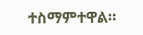ተስማምተዋል።